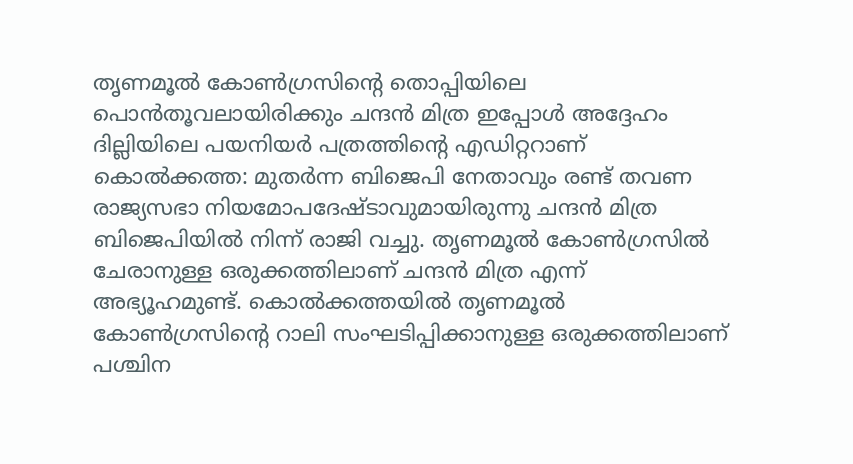തൃണമൂൽ കോൺ‌ഗ്രസിന്റെ തൊപ്പിയിലെ പൊൻതൂവലായിരിക്കും ചന്ദൻ മിത്ര ഇപ്പോൾ അദ്ദേഹം ദില്ലിയിലെ പയനിയർ പത്രത്തിന്റെ എഡിറ്ററാണ്
കൊൽക്കത്ത: മുതർന്ന ബിജെപി നേതാവും രണ്ട് തവണ രാജ്യസഭാ നിയമോപദേഷ്ടാവുമായിരുന്നു ചന്ദൻ മിത്ര ബിജെപിയിൽ നിന്ന് രാജി വച്ചു. തൃണമൂൽ കോൺഗ്രസിൽ ചേരാനുള്ള ഒരുക്കത്തിലാണ് ചന്ദൻ മിത്ര എന്ന് അഭ്യൂഹമുണ്ട്. കൊൽക്കത്തയിൽ തൃണമൂൽ കോൺഗ്രസിന്റെ റാലി സംഘടിപ്പിക്കാനുള്ള ഒരുക്കത്തിലാണ് പശ്ചിന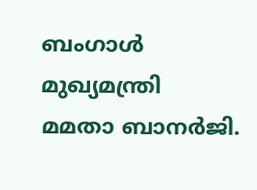ബംഗാൾ മുഖ്യമന്ത്രി മമതാ ബാനർജി.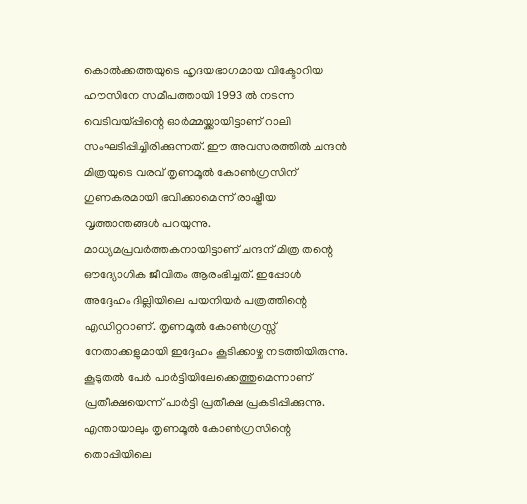കൊൽക്കത്തയുടെ ഹൃദയഭാഗമായ വിക്ടോറിയ ഹൗസിനേ സമീപത്തായി 1993 ൽ നടന്ന വെടിവയ്പ്പിന്റെ ഓർമ്മയ്ക്കായിട്ടാണ് റാലി സംഘടിപ്പിച്ചിരിക്കുന്നത്. ഈ അവസരത്തിൽ ചന്ദൻ മിത്രയുടെ വരവ് തൃണമൂൽ കോൺഗ്രസിന് ഗുണകരമായി ഭവിക്കാമെന്ന് രാഷ്ട്രീയ വൃത്താന്തങ്ങൾ പറയുന്നു.
മാധ്യമപ്രവർത്തകനായിട്ടാണ് ചന്ദന് മിത്ര തന്റെ ഔദ്യോഗിക ജീവിതം ആരംഭിച്ചത്. ഇപ്പോൾ അദ്ദേഹം ദില്ലിയിലെ പയനിയർ പത്രത്തിന്റെ എഡിറ്ററാണ്. തൃണമൂൽ കോൺഗ്രസ്സ് നേതാക്കളുമായി ഇദ്ദേഹം കൂടിക്കാഴ്ച നടത്തിയിരുന്നു. കൂടുതൽ പേർ പാർട്ടിയിലേക്കെത്തുമെന്നാണ് പ്രതീക്ഷയെന്ന് പാർട്ടി പ്രതീക്ഷ പ്രകടിപ്പിക്കുന്നു. എന്തായാലും തൃണമൂൽ കോൺഗ്രസിന്റെ തൊപ്പിയിലെ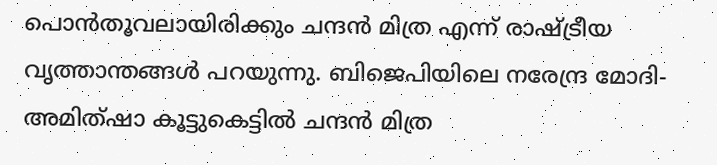പൊൻതൂവലായിരിക്കും ചന്ദൻ മിത്ര എന്ന് രാഷ്ട്രീയ വൃത്താന്തങ്ങൾ പറയുന്നു. ബിജെപിയിലെ നരേന്ദ്ര മോദി- അമിത്ഷാ കൂട്ടുകെട്ടിൽ ചന്ദൻ മിത്ര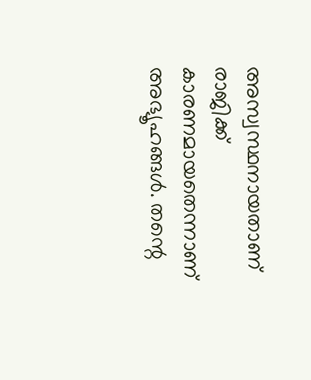അസ്വസ്ഥനായതാണ് രാജിക്ക് കാരണമായതെന്നാണ് അഭ്യൂഹങ്ങൾ. തന്റെ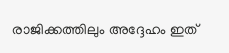രാജിക്കത്തിലും അദ്ദേഹം ഇത്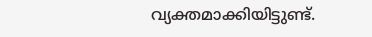വ്യക്തമാക്കിയിട്ടുണ്ട്.